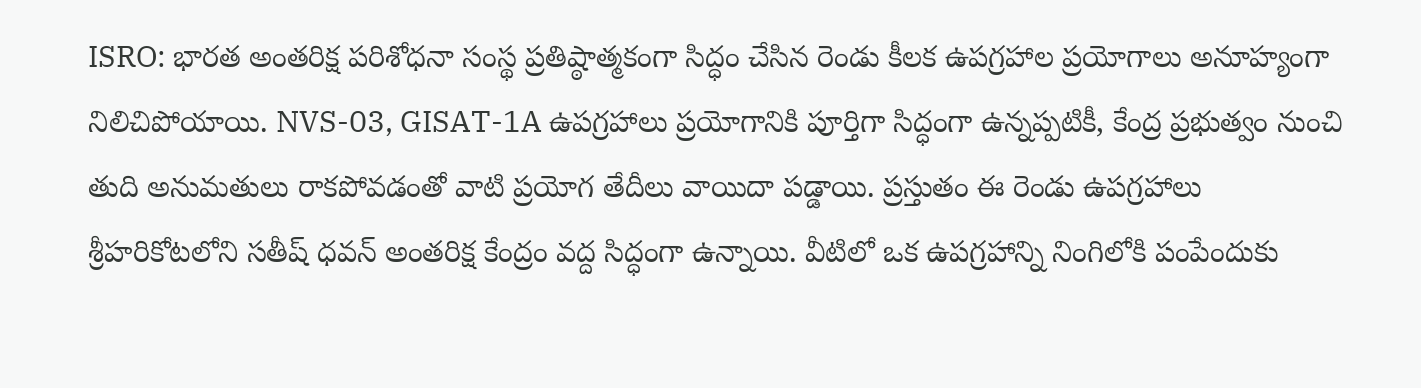ISRO: భారత అంతరిక్ష పరిశోధనా సంస్థ ప్రతిష్ఠాత్మకంగా సిద్ధం చేసిన రెండు కీలక ఉపగ్రహాల ప్రయోగాలు అనూహ్యంగా నిలిచిపోయాయి. NVS-03, GISAT-1A ఉపగ్రహాలు ప్రయోగానికి పూర్తిగా సిద్ధంగా ఉన్నప్పటికీ, కేంద్ర ప్రభుత్వం నుంచి తుది అనుమతులు రాకపోవడంతో వాటి ప్రయోగ తేదీలు వాయిదా పడ్డాయి. ప్రస్తుతం ఈ రెండు ఉపగ్రహాలు శ్రీహరికోటలోని సతీష్ ధవన్ అంతరిక్ష కేంద్రం వద్ద సిద్ధంగా ఉన్నాయి. వీటిలో ఒక ఉపగ్రహాన్ని నింగిలోకి పంపేందుకు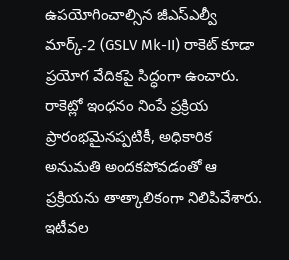ఉపయోగించాల్సిన జీఎస్ఎల్వీ మార్క్-2 (GSLV Mk-II) రాకెట్ కూడా ప్రయోగ వేదికపై సిద్ధంగా ఉంచారు.
రాకెట్లో ఇంధనం నింపే ప్రక్రియ ప్రారంభమైనప్పటికీ, అధికారిక అనుమతి అందకపోవడంతో ఆ ప్రక్రియను తాత్కాలికంగా నిలిపివేశారు. ఇటీవల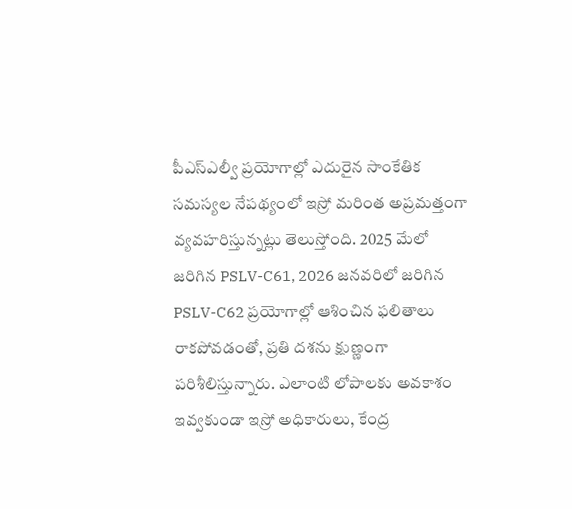పీఎస్ఎల్వీ ప్రయోగాల్లో ఎదురైన సాంకేతిక సమస్యల నేపథ్యంలో ఇస్రో మరింత అప్రమత్తంగా వ్యవహరిస్తున్నట్లు తెలుస్తోంది. 2025 మేలో జరిగిన PSLV-C61, 2026 జనవరిలో జరిగిన PSLV-C62 ప్రయోగాల్లో ఆశించిన ఫలితాలు రాకపోవడంతో, ప్రతి దశను క్షుణ్ణంగా పరిశీలిస్తున్నారు. ఎలాంటి లోపాలకు అవకాశం ఇవ్వకుండా ఇస్రో అధికారులు, కేంద్ర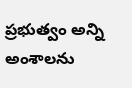ప్రభుత్వం అన్ని అంశాలను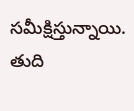సమీక్షిస్తున్నాయి. తుది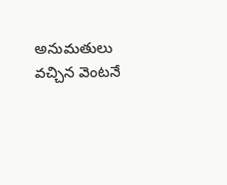అనుమతులు వచ్చిన వెంటనే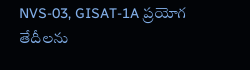NVS-03, GISAT-1A ప్రయోగ తేదీలను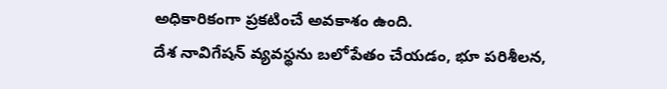అధికారికంగా ప్రకటించే అవకాశం ఉంది.
దేశ నావిగేషన్ వ్యవస్థను బలోపేతం చేయడం, భూ పరిశీలన,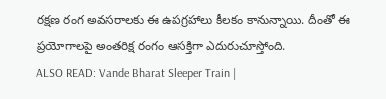రక్షణ రంగ అవసరాలకు ఈ ఉపగ్రహాలు కీలకం కానున్నాయి. దీంతో ఈ ప్రయోగాలపై అంతరిక్ష రంగం ఆసక్తిగా ఎదురుచూస్తోంది.
ALSO READ: Vande Bharat Sleeper Train |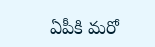ఏపీకి మరో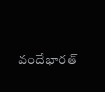వందేభారత్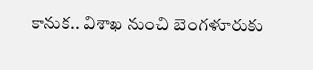కానుక.. విశాఖ నుంచి బెంగళూరుకు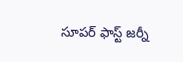సూపర్ ఫాస్ట్ జర్నీ